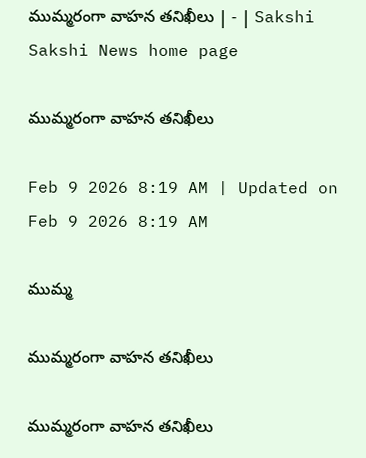ముమ్మరంగా వాహన తనిఖీలు | - | Sakshi
Sakshi News home page

ముమ్మరంగా వాహన తనిఖీలు

Feb 9 2026 8:19 AM | Updated on Feb 9 2026 8:19 AM

ముమ్మ

ముమ్మరంగా వాహన తనిఖీలు

ముమ్మరంగా వాహన తనిఖీలు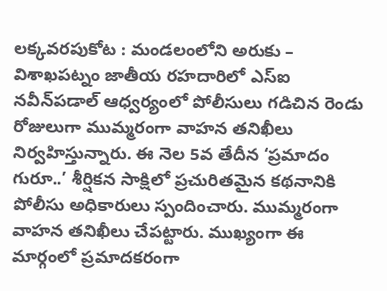లక్కవరపుకోట : మండలంలోని అరుకు – విశాఖపట్నం జాతీయ రహదారిలో ఎస్‌ఐ నవీన్‌పడాల్‌ ఆధ్వర్యంలో పోలీసులు గడిచిన రెండు రోజులుగా ముమ్మరంగా వాహన తనిఖీలు నిర్వహిస్తున్నారు. ఈ నెల 5వ తేదీన ‘ప్రమాదం గురూ..’ శీర్షికన సాక్షిలో ప్రచురితమైన కథనానికి పోలీసు అధికారులు స్పందించారు. ముమ్మరంగా వాహన తనిఖీలు చేపట్టారు. ముఖ్యంగా ఈ మార్గంలో ప్రమాదకరంగా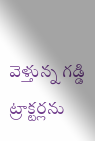వెళ్తున్న గడ్డి ట్రాక్టర్లను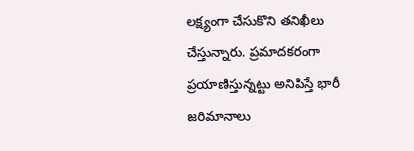లక్ష్యంగా చేసుకొని తనిఖీలు చేస్తున్నారు. ప్రమాదకరంగా ప్రయాణిస్తున్నట్టు అనిపిస్తే భారీ జరిమానాలు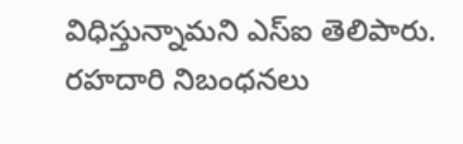విధిస్తున్నామని ఎస్‌ఐ తెలిపారు. రహదారి నిబంధనలు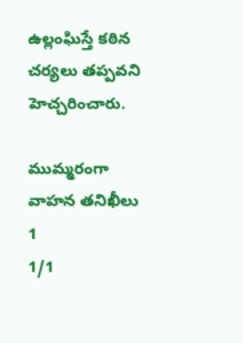ఉల్లంఘిస్తే కఠిన చర్యలు తప్పవని హెచ్చరించారు.

ముమ్మరంగా వాహన తనిఖీలు 1
1/1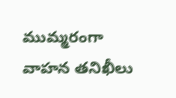ముమ్మరంగా వాహన తనిఖీలు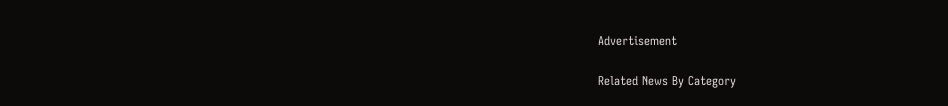Advertisement

Related News By Category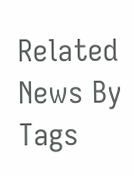Related News By Tags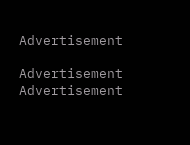Advertisement

Advertisement
Advertisement